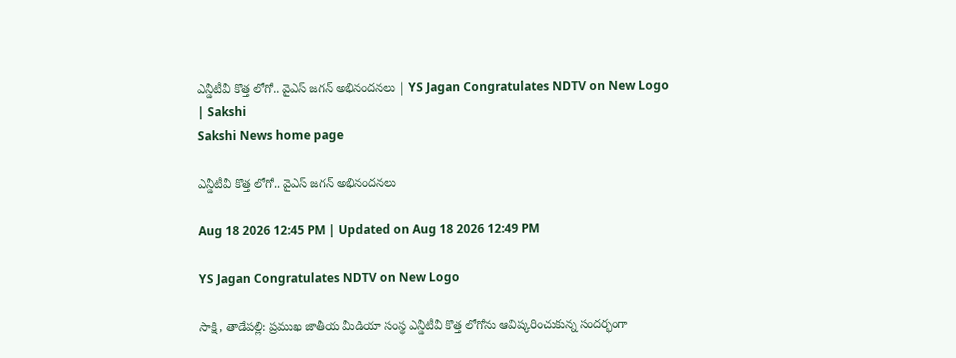ఎన్డీటీవీ కొత్త లోగో.. వైఎస్‌ జగన్‌ అభినందనలు | YS Jagan Congratulates NDTV on New Logo | Sakshi
Sakshi News home page

ఎన్డీటీవీ కొత్త లోగో.. వైఎస్‌ జగన్‌ అభినందనలు

Aug 18 2026 12:45 PM | Updated on Aug 18 2026 12:49 PM

YS Jagan Congratulates NDTV on New Logo

సాక్షి, తాడేపల్లి: ప్రముఖ జాతీయ మీడియా సంస్థ ఎన్డీటీవీ కొత్త లోగోను ఆవిష్కరించుకున్న సందర్భంగా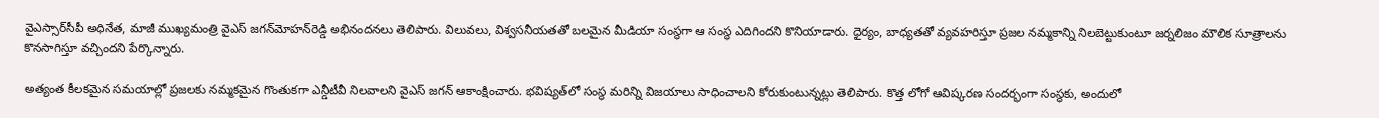వైఎస్సార్‌సీపీ అధినేత, మాజీ ముఖ్యమంత్రి వైఎస్‌ జగన్‌మోహన్‌రెడ్డి అభినందనలు తెలిపారు. విలువలు, విశ్వసనీయతతో బలమైన మీడియా సంస్థగా ఆ సంస్థ ఎదిగిందని కొనియాడారు. ధైర్యం, బాధ్యతతో వ్యవహరిస్తూ ప్రజల నమ్మకాన్ని నిలబెట్టుకుంటూ జర్నలిజం మౌలిక సూత్రాలను కొనసాగిస్తూ వచ్చిందని పేర్కొన్నారు.

అత్యంత కీలకమైన సమయాల్లో ప్రజలకు నమ్మకమైన గొంతుకగా ఎన్డీటీవీ నిలవాలని వైఎస్‌ జగన్‌ ఆకాంక్షించారు. భవిష్యత్‌లో సంస్థ మరిన్ని విజయాలు సాధించాలని కోరుకుంటున్నట్లు తెలిపారు. కొత్త లోగో ఆవిష్కరణ సందర్భంగా సంస్థకు, అందులో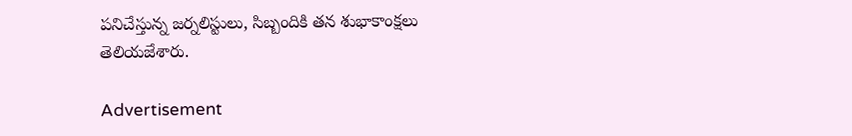పనిచేస్తున్న జర్నలిస్టులు, సిబ్బందికి తన శుభాకాంక్షలు తెలియజేశారు.

Advertisement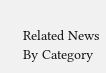Related News By Category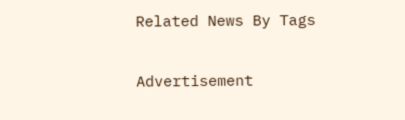Related News By Tags

Advertisement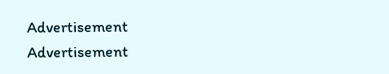Advertisement
Advertisement